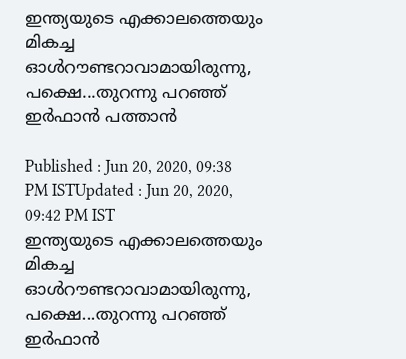ഇന്ത്യയുടെ എക്കാലത്തെയും മികച്ച ഓള്‍റൗണ്ടറാവാമായിരുന്നു, പക്ഷെ...തുറന്നു പറഞ്ഞ് ഇര്‍ഫാന്‍ പത്താന്‍

Published : Jun 20, 2020, 09:38 PM ISTUpdated : Jun 20, 2020, 09:42 PM IST
ഇന്ത്യയുടെ എക്കാലത്തെയും മികച്ച ഓള്‍റൗണ്ടറാവാമായിരുന്നു, പക്ഷെ...തുറന്നു പറഞ്ഞ് ഇര്‍ഫാന്‍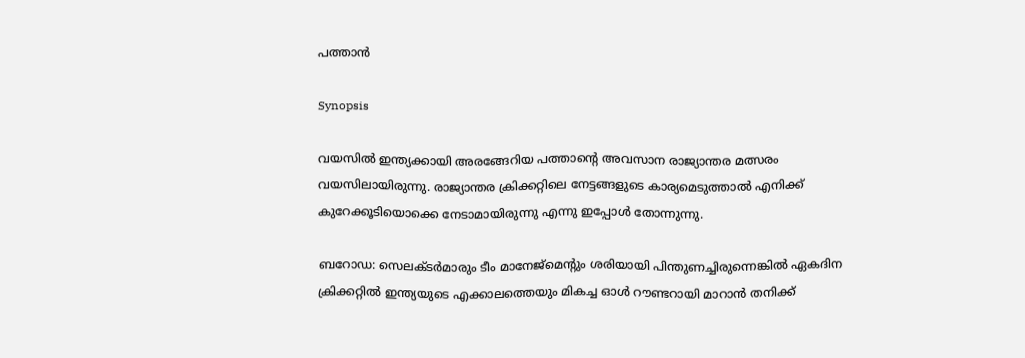പത്താന്‍

Synopsis

വയസില്‍ ഇന്ത്യക്കായി അരങ്ങേറിയ പത്താന്റെ അവസാന രാജ്യാന്തര മത്സരം വയസിലായിരുന്നു. രാജ്യാന്തര ക്രിക്കറ്റിലെ നേട്ടങ്ങളുടെ കാര്യമെടുത്താല്‍ എനിക്ക് കുറേക്കൂടിയൊക്കെ നേടാമായിരുന്നു എന്നു ഇപ്പോള്‍ തോന്നുന്നു.

ബറോഡ: സെലക്ടര്‍മാരും ടീം മാനേജ്മെന്റും ശരിയായി പിന്തുണച്ചിരുന്നെങ്കില്‍ ഏകദിന ക്രിക്കറ്റില്‍ ഇന്ത്യയുടെ എക്കാലത്തെയും മികച്ച ഓള്‍ റൗണ്ടറായി മാറാന്‍ തനിക്ക്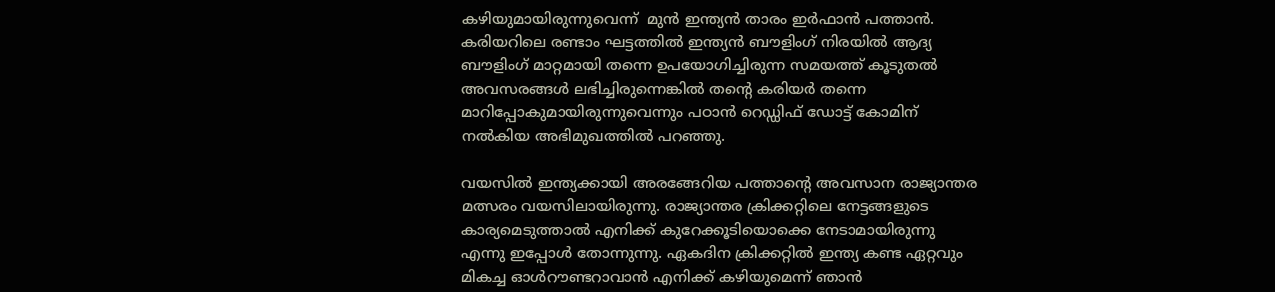കഴിയുമായിരുന്നുവെന്ന്  മുന്‍ ഇന്ത്യന്‍ താരം ഇര്‍ഫാന്‍ പത്താന്‍. കരിയറിലെ രണ്ടാം ഘട്ടത്തിൽ ഇന്ത്യൻ ബൗളിംഗ് നിരയിൽ ആദ്യ ബൗളിംഗ് മാറ്റമായി തന്നെ ഉപയോഗിച്ചിരുന്ന സമയത്ത് കൂടുതൽ അവസരങ്ങൾ ലഭിച്ചിരുന്നെങ്കിൽ തന്റെ കരിയർ തന്നെ മാറിപ്പോകുമായിരുന്നുവെന്നും പഠാൻ റെഡ്ഡിഫ് ഡോട്ട് കോമിന് നല്‍കിയ അഭിമുഖത്തില്‍ പറഞ്ഞു.

വയസില്‍ ഇന്ത്യക്കായി അരങ്ങേറിയ പത്താന്റെ അവസാന രാജ്യാന്തര മത്സരം വയസിലായിരുന്നു. രാജ്യാന്തര ക്രിക്കറ്റിലെ നേട്ടങ്ങളുടെ കാര്യമെടുത്താല്‍ എനിക്ക് കുറേക്കൂടിയൊക്കെ നേടാമായിരുന്നു എന്നു ഇപ്പോള്‍ തോന്നുന്നു. ഏകദിന ക്രിക്കറ്റിൽ ഇന്ത്യ കണ്ട ഏറ്റവും മികച്ച ഓൾറൗണ്ടറാവാൻ എനിക്ക് കഴിയുമെന്ന് ഞാൻ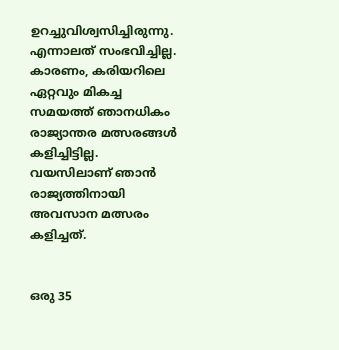ഉറച്ചുവിശ്വസിച്ചിരുന്നു. എന്നാലത് സംഭവിച്ചില്ല. കാരണം, കരിയറിലെ ഏറ്റവും മികച്ച സമയത്ത് ഞാനധികം രാജ്യാന്തര മത്സരങ്ങള്‍ കളിച്ചിട്ടില്ല. വയസിലാണ് ഞാന്‍ രാജ്യത്തിനായി അവസാന മത്സരം കളിച്ചത്.


ഒരു 35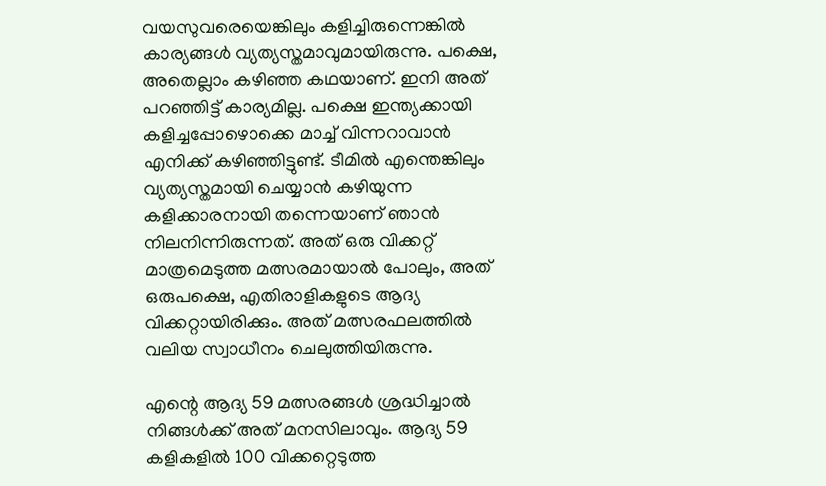വയസുവരെയെങ്കിലും കളിച്ചിരുന്നെങ്കില്‍ കാര്യങ്ങള്‍ വ്യത്യസ്തമാവുമായിരുന്നു. പക്ഷെ, അതെല്ലാം കഴിഞ്ഞ കഥയാണ്. ഇനി അത് പറഞ്ഞിട്ട് കാര്യമില്ല. പക്ഷെ ഇന്ത്യക്കായി കളിച്ചപ്പോഴൊക്കെ മാച്ച് വിന്നറാവാന്‍ എനിക്ക് കഴിഞ്ഞിട്ടുണ്ട്. ടീമില്‍ എന്തെങ്കിലും വ്യത്യസ്തമായി ചെയ്യാന്‍ കഴിയുന്ന കളിക്കാരനായി തന്നെയാണ് ഞാന്‍ നിലനിന്നിരുന്നത്. അത് ഒരു വിക്കറ്റ് മാത്രമെടുത്ത മത്സരമായാല്‍ പോലും, അത് ഒരുപക്ഷെ, എതിരാളികളുടെ ആദ്യ വിക്കറ്റായിരിക്കും. അത് മത്സരഫലത്തില്‍ വലിയ സ്വാധീനം ചെലുത്തിയിരുന്നു.

എന്റെ ആദ്യ 59 മത്സരങ്ങള്‍ ശ്രദ്ധിച്ചാല്‍ നിങ്ങള്‍ക്ക് അത് മനസിലാവും. ആദ്യ 59 കളികളില്‍ 100 വിക്കറ്റെടുത്ത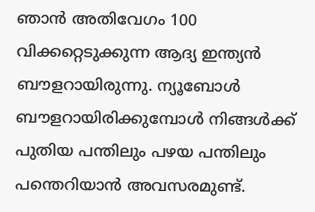ഞാന്‍ അതിവേഗം 100 വിക്കറ്റെടുക്കുന്ന ആദ്യ ഇന്ത്യന്‍ ബൗളറായിരുന്നു. ന്യൂബോള്‍ ബൗളറായിരിക്കുമ്പോള്‍ നിങ്ങള്‍ക്ക് പുതിയ പന്തിലും പഴയ പന്തിലും പന്തെറിയാന്‍ അവസരമുണ്ട്.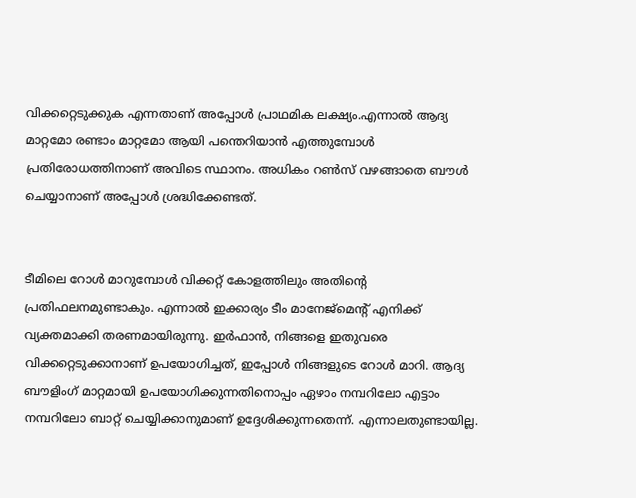വിക്കറ്റെടുക്കുക എന്നതാണ് അപ്പോള്‍ പ്രാഥമിക ലക്ഷ്യം.എന്നാല്‍ ആദ്യ മാറ്റമോ രണ്ടാം മാറ്റമോ ആയി പന്തെറിയാന്‍ എത്തുമ്പോള്‍ പ്രതിരോധത്തിനാണ് അവിടെ സ്ഥാനം. അധികം റണ്‍സ് വഴങ്ങാതെ ബൗള്‍ ചെയ്യാനാണ് അപ്പോള്‍ ശ്രദ്ധിക്കേണ്ടത്.


ടീമിലെ റോള്‍ മാറുമ്പോള്‍ വിക്കറ്റ് കോളത്തിലും അതിന്റെ പ്രതിഫലനമുണ്ടാകും. എന്നാല്‍ ഇക്കാര്യം ടീം മാനേജ്മെന്റ് എനിക്ക് വ്യക്തമാക്കി തരണമായിരുന്നു. ഇര്‍ഫാന്‍, നിങ്ങളെ ഇതുവരെ വിക്കറ്റെടുക്കാനാണ് ഉപയോഗിച്ചത്, ഇപ്പോള്‍ നിങ്ങളുടെ റോള്‍ മാറി. ആദ്യ ബൗളിംഗ് മാറ്റമായി ഉപയോഗിക്കുന്നതിനൊപ്പം ഏഴാം നമ്പറിലോ എട്ടാം നമ്പറിലോ ബാറ്റ് ചെയ്യിക്കാനുമാണ് ഉദ്ദേശിക്കുന്നതെന്ന്. എന്നാലതുണ്ടായില്ല.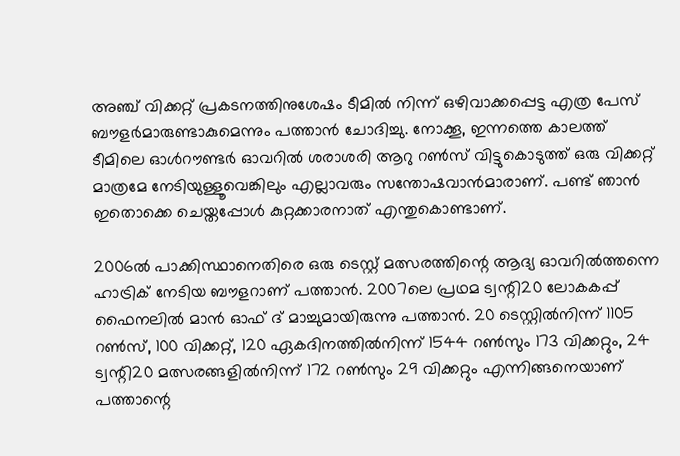അഞ്ച് വിക്കറ്റ് പ്രകടനത്തിനുശേഷം ടീമില്‍ നിന്ന് ഒഴിവാക്കപ്പെട്ട എത്ര പേസ് ബൗളര്‍മാരുണ്ടാകുമെന്നും പത്താന്‍ ചോദിച്ചു. നോക്കൂ, ഇന്നത്തെ കാലത്ത് ടീമിലെ ഓൾറൗണ്ടർ ഓവറിൽ ശരാശരി ആറു റൺസ് വിട്ടുകൊടുത്ത് ഒരു വിക്കറ്റ് മാത്രമേ നേടിയുള്ളൂവെങ്കിലും എല്ലാവരും സന്തോഷവാൻമാരാണ്. പണ്ട് ഞാൻ ഇതൊക്കെ ചെയ്തപ്പോൾ കുറ്റക്കാരനാത് എന്തുകൊണ്ടാണ്.

2006ൽ പാക്കിസ്ഥാനെതിരെ ഒരു ടെസ്റ്റ് മത്സരത്തിന്റെ ആദ്യ ഓവറിൽത്തന്നെ ഹാട്രിക് നേടിയ ബൗളറാണ് പത്താൻ. 2007ലെ പ്രഥമ ട്വന്റി20 ലോകകപ്പ് ഫൈനലിൽ മാൻ ഓഫ് ദ് മാച്ചുമായിരുന്നു പത്താൻ. 20 ടെസ്റ്റിൽനിന്ന് 1105 റൺസ്, 100 വിക്കറ്റ്, 120 ഏകദിനത്തിൽനിന്ന് 1544 റൺസും 173 വിക്കറ്റും, 24 ട്വന്റി20 മത്സരങ്ങളിൽനിന്ന് 172 റൺസും 29 വിക്കറ്റും എന്നിങ്ങനെയാണ് പത്താന്റെ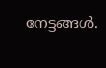നേട്ടങ്ങൾ.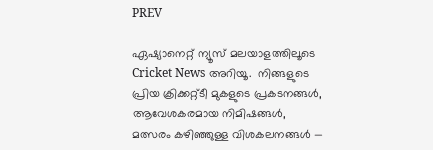PREV

ഏഷ്യാനെറ്റ് ന്യൂസ് മലയാളത്തിലൂടെ  Cricket News അറിയൂ.  നിങ്ങളുടെ പ്രിയ ക്രിക്കറ്റ്ടീ മുകളുടെ പ്രകടനങ്ങൾ, ആവേശകരമായ നിമിഷങ്ങൾ, മത്സരം കഴിഞ്ഞുള്ള വിശകലനങ്ങൾ —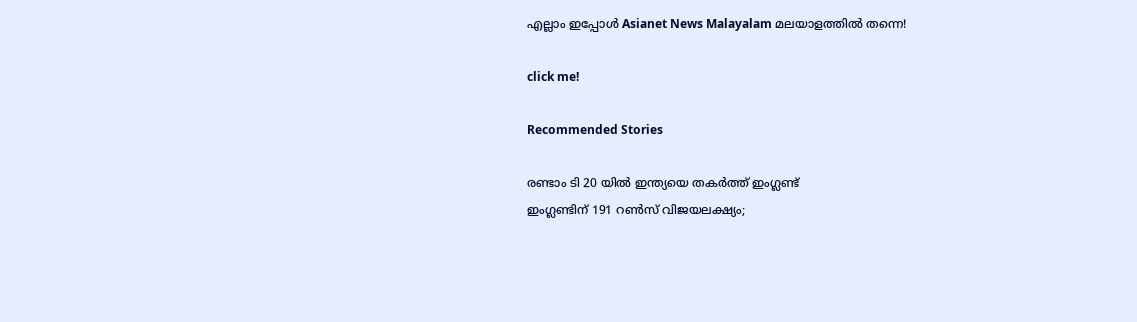എല്ലാം ഇപ്പോൾ Asianet News Malayalam മലയാളത്തിൽ തന്നെ!

click me!

Recommended Stories

രണ്ടാം ടി 20 യിൽ ഇന്ത്യയെ തകർത്ത് ഇംഗ്ലണ്ട്
ഇംഗ്ലണ്ടിന് 191 റൺസ് വിജയലക്ഷ്യം;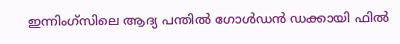ഇന്നിംഗ്‌സിലെ ആദ്യ പന്തിൽ ഗോൾഡൻ ഡക്കായി ഫിൽ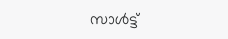സാൾട്ട്